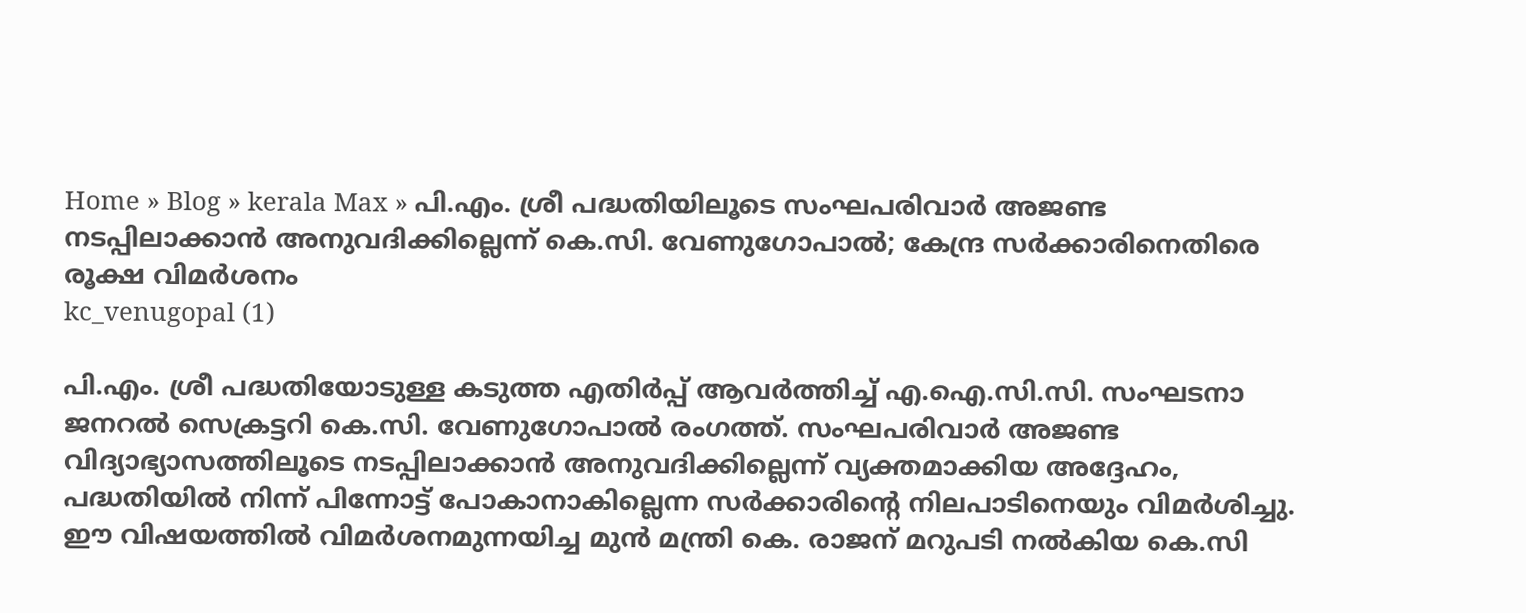Home » Blog » kerala Max » പി.എം. ശ്രീ പദ്ധതിയിലൂടെ സംഘപരിവാർ അജണ്ട നടപ്പിലാക്കാൻ അനുവദിക്കില്ലെന്ന് കെ.സി. വേണുഗോപാൽ; കേന്ദ്ര സർക്കാരിനെതിരെ രൂക്ഷ വിമർശനം
kc_venugopal (1)

പി.എം. ശ്രീ പദ്ധതിയോടുള്ള കടുത്ത എതിർപ്പ് ആവർത്തിച്ച് എ.ഐ.സി.സി. സംഘടനാ ജനറൽ സെക്രട്ടറി കെ.സി. വേണുഗോപാൽ രംഗത്ത്. സംഘപരിവാർ അജണ്ട വിദ്യാഭ്യാസത്തിലൂടെ നടപ്പിലാക്കാൻ അനുവദിക്കില്ലെന്ന് വ്യക്തമാക്കിയ അദ്ദേഹം, പദ്ധതിയിൽ നിന്ന് പിന്നോട്ട് പോകാനാകില്ലെന്ന സർക്കാരിന്റെ നിലപാടിനെയും വിമർശിച്ചു. ഈ വിഷയത്തിൽ വിമർശനമുന്നയിച്ച മുൻ മന്ത്രി കെ. രാജന് മറുപടി നൽകിയ കെ.സി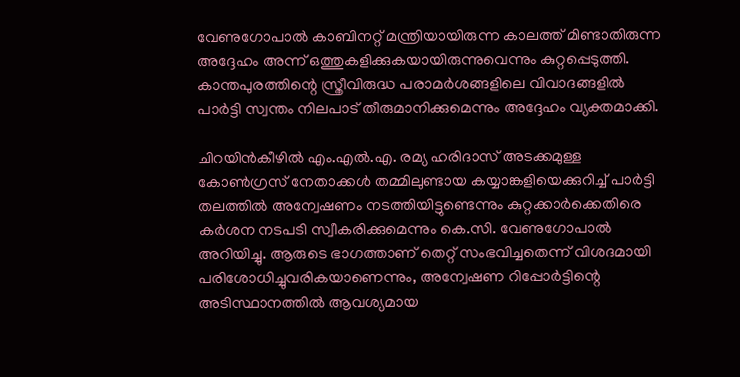വേണുഗോപാൽ കാബിനറ്റ് മന്ത്രിയായിരുന്ന കാലത്ത് മിണ്ടാതിരുന്ന അദ്ദേഹം അന്ന് ഒത്തുകളിക്കുകയായിരുന്നുവെന്നും കുറ്റപ്പെടുത്തി. കാന്തപുരത്തിന്റെ സ്ത്രീവിരുദ്ധ പരാമർശങ്ങളിലെ വിവാദങ്ങളിൽ പാർട്ടി സ്വന്തം നിലപാട് തീരുമാനിക്കുമെന്നും അദ്ദേഹം വ്യക്തമാക്കി.

ചിറയിൻകീഴിൽ എം.എൽ.എ. രമ്യ ഹരിദാസ് അടക്കമുള്ള കോൺഗ്രസ് നേതാക്കൾ തമ്മിലുണ്ടായ കയ്യാങ്കളിയെക്കുറിച്ച് പാർട്ടി തലത്തിൽ അന്വേഷണം നടത്തിയിട്ടുണ്ടെന്നും കുറ്റക്കാർക്കെതിരെ കർശന നടപടി സ്വീകരിക്കുമെന്നും കെ.സി. വേണുഗോപാൽ അറിയിച്ചു. ആരുടെ ഭാഗത്താണ് തെറ്റ് സംഭവിച്ചതെന്ന് വിശദമായി പരിശോധിച്ചുവരികയാണെന്നും, അന്വേഷണ റിപ്പോർട്ടിന്റെ അടിസ്ഥാനത്തിൽ ആവശ്യമായ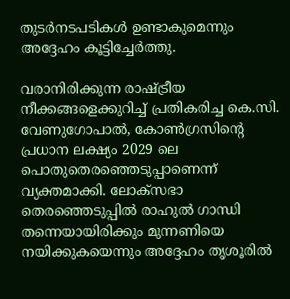തുടർനടപടികൾ ഉണ്ടാകുമെന്നും അദ്ദേഹം കൂട്ടിച്ചേർത്തു.

വരാനിരിക്കുന്ന രാഷ്ട്രീയ നീക്കങ്ങളെക്കുറിച്ച് പ്രതികരിച്ച കെ.സി. വേണുഗോപാൽ, കോൺഗ്രസിന്റെ പ്രധാന ലക്ഷ്യം 2029 ലെ പൊതുതെരഞ്ഞെടുപ്പാണെന്ന് വ്യക്തമാക്കി. ലോക്‌സഭാ തെരഞ്ഞെടുപ്പിൽ രാഹുൽ ഗാന്ധി തന്നെയായിരിക്കും മുന്നണിയെ നയിക്കുകയെന്നും അദ്ദേഹം തൃശൂരിൽ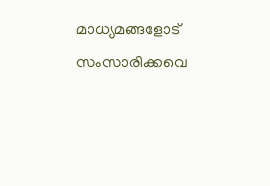മാധ്യമങ്ങളോട് സംസാരിക്കവെ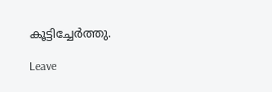കൂട്ടിച്ചേർത്തു.

Leave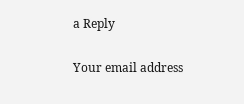a Reply

Your email address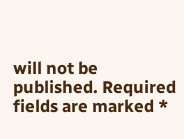will not be published. Required fields are marked *